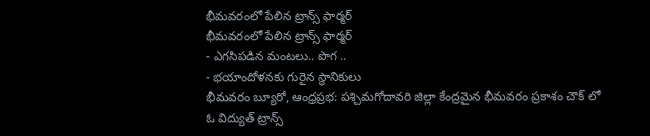భీమవరంలో పేలిన ట్రాన్స్ ఫార్మర్
భీమవరంలో పేలిన ట్రాన్స్ ఫార్మర్
- ఎగసిపడిన మంటలు.. పొగ ..
- భయాందోళనకు గురైన స్థానికులు
భీమవరం బ్యూరో, ఆంధ్రప్రభ: పశ్చిమగోదావరి జిల్లా కేంద్రమైన భీమవరం ప్రకాశం చౌక్ లో ఓ విద్యుత్ ట్రాన్స్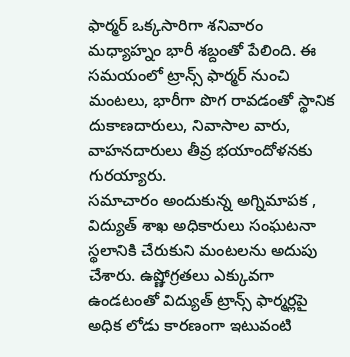ఫార్మర్ ఒక్కసారిగా శనివారం మధ్యాహ్నం భారీ శబ్దంతో పేలింది. ఈ సమయంలో ట్రాన్స్ ఫార్మర్ నుంచి మంటలు, భారీగా పొగ రావడంతో స్థానిక దుకాణదారులు, నివాసాల వారు, వాహనదారులు తీవ్ర భయాందోళనకు గురయ్యారు.
సమాచారం అందుకున్న అగ్నిమాపక , విద్యుత్ శాఖ అధికారులు సంఘటనా స్థలానికి చేరుకుని మంటలను అదుపు చేశారు. ఉష్ణోగ్రతలు ఎక్కువగా ఉండటంతో విద్యుత్ ట్రాన్స్ ఫార్మర్లపై అధిక లోడు కారణంగా ఇటువంటి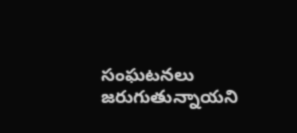సంఘటనలు జరుగుతున్నాయని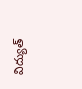విద్యుత్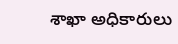శాఖా అధికారులు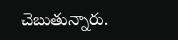చెబుతున్నారు.